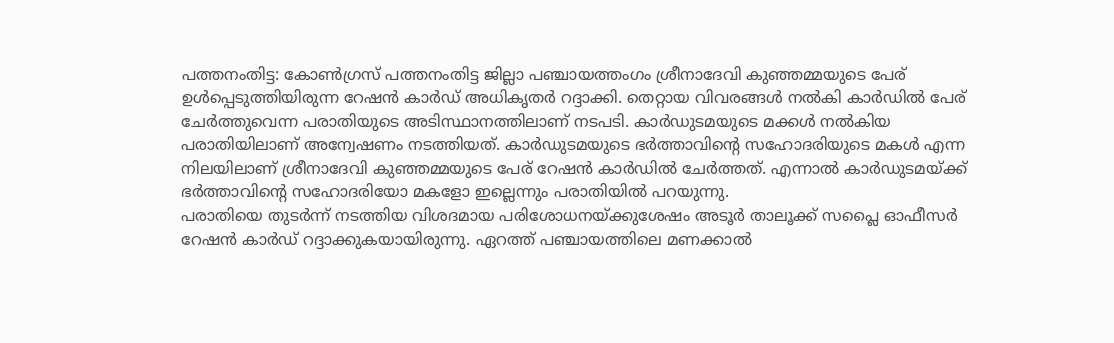പത്തനംതിട്ട: കോൺഗ്രസ് പത്തനംതിട്ട ജില്ലാ പഞ്ചായത്തംഗം ശ്രീനാദേവി കുഞ്ഞമ്മയുടെ പേര് ഉൾപ്പെടുത്തിയിരുന്ന റേഷൻ കാർഡ് അധികൃതർ റദ്ദാക്കി. തെറ്റായ വിവരങ്ങൾ നൽകി കാർഡിൽ പേര് ചേർത്തുവെന്ന പരാതിയുടെ അടിസ്ഥാനത്തിലാണ് നടപടി. കാർഡുടമയുടെ മക്കൾ നൽകിയ പരാതിയിലാണ് അന്വേഷണം നടത്തിയത്. കാർഡുടമയുടെ ഭർത്താവിന്റെ സഹോദരിയുടെ മകൾ എന്ന നിലയിലാണ് ശ്രീനാദേവി കുഞ്ഞമ്മയുടെ പേര് റേഷൻ കാർഡിൽ ചേർത്തത്. എന്നാൽ കാർഡുടമയ്ക്ക് ഭർത്താവിന്റെ സഹോദരിയോ മകളോ ഇല്ലെന്നും പരാതിയിൽ പറയുന്നു.
പരാതിയെ തുടർന്ന് നടത്തിയ വിശദമായ പരിശോധനയ്ക്കുശേഷം അടൂർ താലൂക്ക് സപ്ലൈ ഓഫീസർ റേഷൻ കാർഡ് റദ്ദാക്കുകയായിരുന്നു. ഏറത്ത് പഞ്ചായത്തിലെ മണക്കാൽ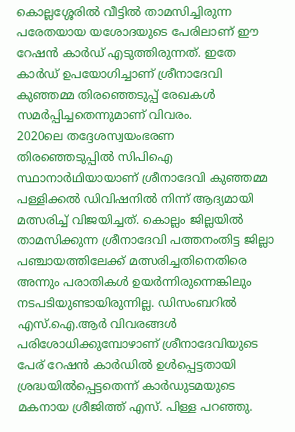കൊല്ലശ്ശേരിൽ വീട്ടിൽ താമസിച്ചിരുന്ന പരേതയായ യശോദയുടെ പേരിലാണ് ഈ റേഷൻ കാർഡ് എടുത്തിരുന്നത്. ഇതേ കാർഡ് ഉപയോഗിച്ചാണ് ശ്രീനാദേവി കുഞ്ഞമ്മ തിരഞ്ഞെടുപ്പ് രേഖകൾ സമർപ്പിച്ചതെന്നുമാണ് വിവരം.
2020ലെ തദ്ദേശസ്വയംഭരണ തിരഞ്ഞെടുപ്പിൽ സിപിഐ സ്ഥാനാർഥിയായാണ് ശ്രീനാദേവി കുഞ്ഞമ്മ പള്ളിക്കൽ ഡിവിഷനിൽ നിന്ന് ആദ്യമായി മത്സരിച്ച് വിജയിച്ചത്. കൊല്ലം ജില്ലയിൽ താമസിക്കുന്ന ശ്രീനാദേവി പത്തനംതിട്ട ജില്ലാ പഞ്ചായത്തിലേക്ക് മത്സരിച്ചതിനെതിരെ അന്നും പരാതികൾ ഉയർന്നിരുന്നെങ്കിലും നടപടിയുണ്ടായിരുന്നില്ല. ഡിസംബറിൽ എസ്.ഐ.ആർ വിവരങ്ങൾ പരിശോധിക്കുമ്പോഴാണ് ശ്രീനാദേവിയുടെ പേര് റേഷൻ കാർഡിൽ ഉൾപ്പെട്ടതായി ശ്രദ്ധയിൽപ്പെട്ടതെന്ന് കാർഡുടമയുടെ മകനായ ശ്രീജിത്ത് എസ്. പിള്ള പറഞ്ഞു.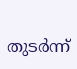തുടർന്ന്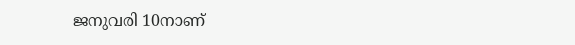ജനുവരി 10നാണ്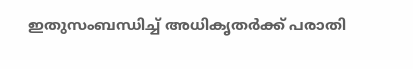ഇതുസംബന്ധിച്ച് അധികൃതർക്ക് പരാതി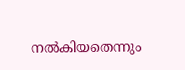നൽകിയതെന്നും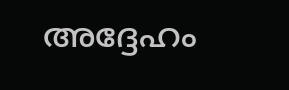അദ്ദേഹം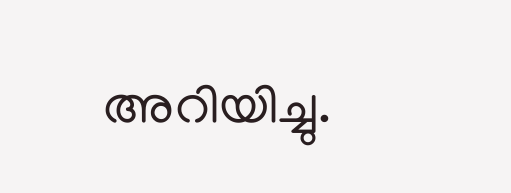അറിയിച്ചു.